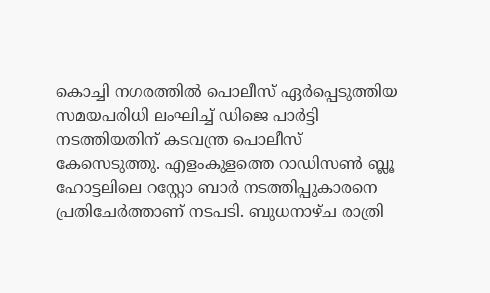കൊച്ചി നഗരത്തിൽ പൊലീസ് ഏർപ്പെടുത്തിയ സമയപരിധി ലംഘിച്ച് ഡിജെ പാർട്ടി നടത്തിയതിന് കടവന്ത്ര പൊലീസ് കേസെടുത്തു. എളംകുളത്തെ റാഡിസൺ ബ്ലൂ ഹോട്ടലിലെ റസ്റ്റോ ബാർ നടത്തിപ്പുകാരനെ പ്രതിചേർത്താണ് നടപടി. ബുധനാഴ്ച രാത്രി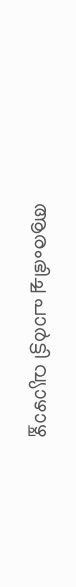ആരംഭിച്ച പാർട്ടി വ്യാഴാഴ്ച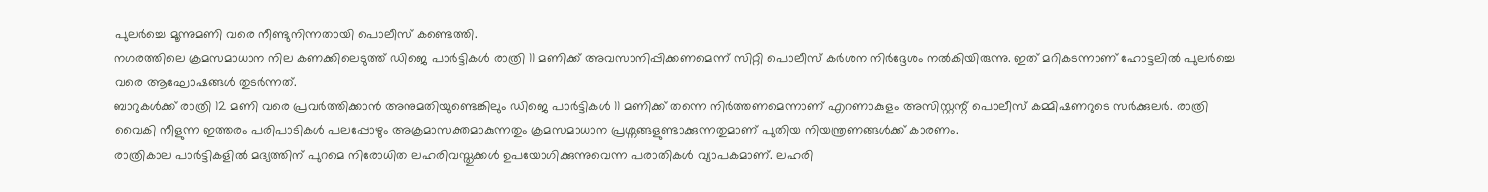പുലർച്ചെ മൂന്നുമണി വരെ നീണ്ടുനിന്നതായി പൊലീസ് കണ്ടെത്തി.
നഗരത്തിലെ ക്രമസമാധാന നില കണക്കിലെടുത്ത് ഡിജെ പാർട്ടികൾ രാത്രി 11 മണിക്ക് അവസാനിപ്പിക്കണമെന്ന് സിറ്റി പൊലീസ് കർശന നിർദ്ദേശം നൽകിയിരുന്നു. ഇത് മറികടന്നാണ് ഹോട്ടലിൽ പുലർച്ചെ വരെ ആഘോഷങ്ങൾ തുടർന്നത്.
ബാറുകൾക്ക് രാത്രി 12 മണി വരെ പ്രവർത്തിക്കാൻ അനുമതിയുണ്ടെങ്കിലും ഡിജെ പാർട്ടികൾ 11 മണിക്ക് തന്നെ നിർത്തണമെന്നാണ് എറണാകുളം അസിസ്റ്റന്റ് പൊലീസ് കമ്മിഷണറുടെ സർക്കുലർ. രാത്രി വൈകി നീളുന്ന ഇത്തരം പരിപാടികൾ പലപ്പോഴും അക്രമാസക്തമാകുന്നതും ക്രമസമാധാന പ്രശ്നങ്ങളുണ്ടാക്കുന്നതുമാണ് പുതിയ നിയന്ത്രണങ്ങൾക്ക് കാരണം.
രാത്രികാല പാർട്ടികളിൽ മദ്യത്തിന് പുറമെ നിരോധിത ലഹരിവസ്തുക്കൾ ഉപയോഗിക്കുന്നുവെന്ന പരാതികൾ വ്യാപകമാണ്. ലഹരി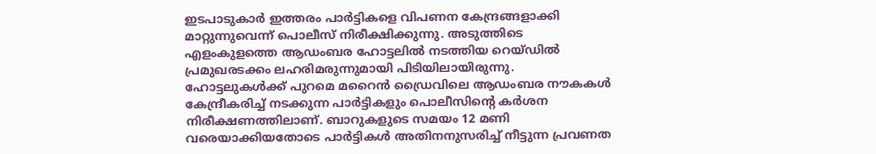ഇടപാടുകാർ ഇത്തരം പാർട്ടികളെ വിപണന കേന്ദ്രങ്ങളാക്കി മാറ്റുന്നുവെന്ന് പൊലീസ് നിരീക്ഷിക്കുന്നു. അടുത്തിടെ എളംകുളത്തെ ആഡംബര ഹോട്ടലിൽ നടത്തിയ റെയ്ഡിൽ പ്രമുഖരടക്കം ലഹരിമരുന്നുമായി പിടിയിലായിരുന്നു.
ഹോട്ടലുകൾക്ക് പുറമെ മറൈൻ ഡ്രൈവിലെ ആഡംബര നൗകകൾ കേന്ദ്രീകരിച്ച് നടക്കുന്ന പാർട്ടികളും പൊലീസിന്റെ കർശന നിരീക്ഷണത്തിലാണ്. ബാറുകളുടെ സമയം 12 മണി വരെയാക്കിയതോടെ പാർട്ടികൾ അതിനനുസരിച്ച് നീട്ടുന്ന പ്രവണത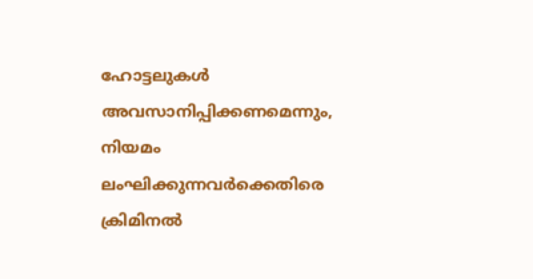ഹോട്ടലുകൾ അവസാനിപ്പിക്കണമെന്നും, നിയമം ലംഘിക്കുന്നവർക്കെതിരെ ക്രിമിനൽ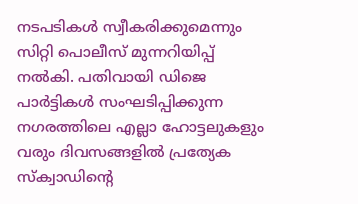നടപടികൾ സ്വീകരിക്കുമെന്നും സിറ്റി പൊലീസ് മുന്നറിയിപ്പ് നൽകി. പതിവായി ഡിജെ പാർട്ടികൾ സംഘടിപ്പിക്കുന്ന നഗരത്തിലെ എല്ലാ ഹോട്ടലുകളും വരും ദിവസങ്ങളിൽ പ്രത്യേക സ്ക്വാഡിന്റെ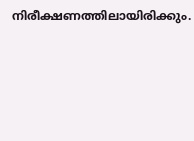നിരീക്ഷണത്തിലായിരിക്കും.